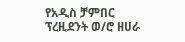የአዲስ ቻምበር ፕረዚደንት ወ/ሮ ዘሀራ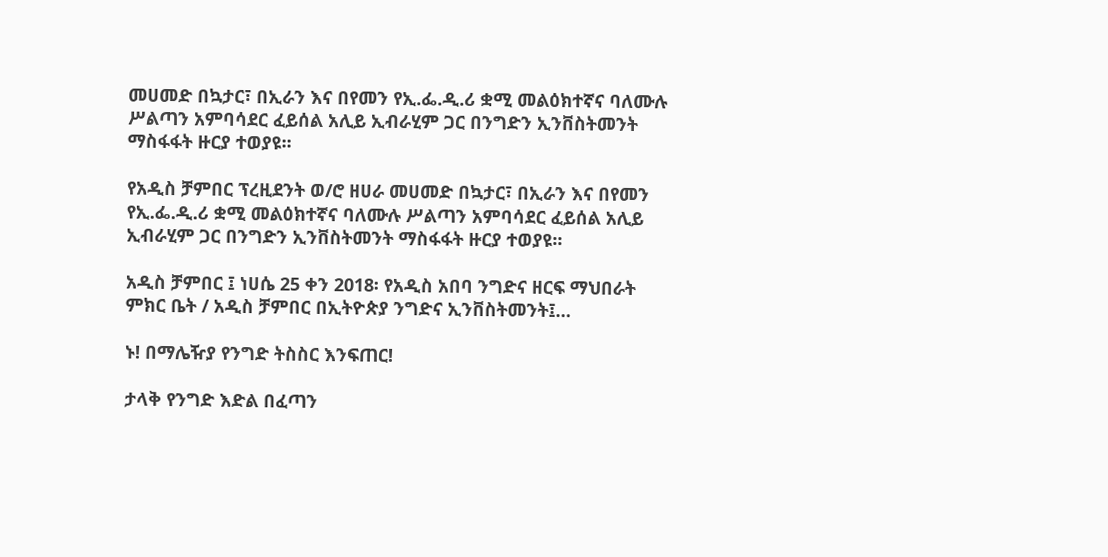መሀመድ በኳታር፣ በኢራን እና በየመን የኢ.ፌ.ዲ.ሪ ቋሚ መልዕክተኛና ባለሙሉ ሥልጣን አምባሳደር ፈይሰል አሊይ ኢብራሂም ጋር በንግድን ኢንቨስትመንት ማስፋፋት ዙርያ ተወያዩ፡፡

የአዲስ ቻምበር ፕረዚደንት ወ/ሮ ዘሀራ መሀመድ በኳታር፣ በኢራን እና በየመን የኢ.ፌ.ዲ.ሪ ቋሚ መልዕክተኛና ባለሙሉ ሥልጣን አምባሳደር ፈይሰል አሊይ ኢብራሂም ጋር በንግድን ኢንቨስትመንት ማስፋፋት ዙርያ ተወያዩ፡፡

አዲስ ቻምበር ፤ ነሀሴ 25 ቀን 2018፡ የአዲስ አበባ ንግድና ዘርፍ ማህበራት ምክር ቤት / አዲስ ቻምበር በኢትዮጵያ ንግድና ኢንቨስትመንት፤…

ኑ! በማሌዥያ የንግድ ትስስር እንፍጠር!

ታላቅ የንግድ እድል በፈጣን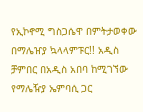የኢኮኖሚ ግስጋሴዋ በምትታወቀው በማሌዠያ ኳላላምፑር!! አዲስ ቻምበር በአዲስ አበባ ከሚገኘው የማሌዥያ ኤምባሲ ጋር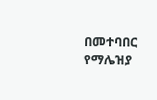በመተባበር የማሌዝያ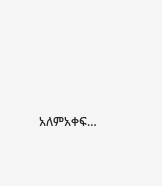አለምአቀፍ…